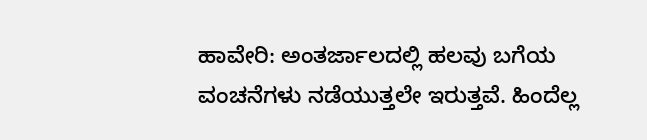ಹಾವೇರಿ: ಅಂತರ್ಜಾಲದಲ್ಲಿ ಹಲವು ಬಗೆಯ ವಂಚನೆಗಳು ನಡೆಯುತ್ತಲೇ ಇರುತ್ತವೆ. ಹಿಂದೆಲ್ಲ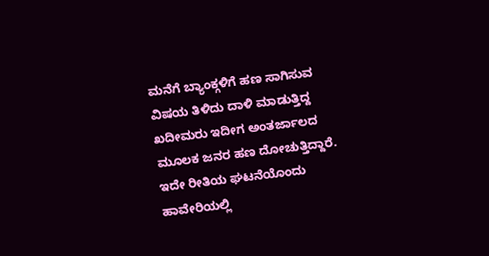ಮನೆಗೆ ಬ್ಯಾಂಕ್ಗಳಿಗೆ ಹಣ ಸಾಗಿಸುವ ವಿಷಯ ತಿಳಿದು ದಾಳಿ ಮಾಡುತ್ತಿದ್ದ ಖದೀಮರು ಇದೀಗ ಅಂತರ್ಜಾಲದ ಮೂಲಕ ಜನರ ಹಣ ದೋಚುತ್ತಿದ್ದಾರೆ. ಇದೇ ರೀತಿಯ ಘಟನೆಯೊಂದು ಹಾವೇರಿಯಲ್ಲಿ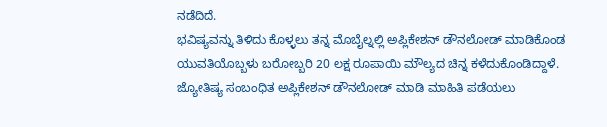ನಡೆದಿದೆ.
ಭವಿಷ್ಯವನ್ನು ತಿಳಿದು ಕೊಳ್ಳಲು ತನ್ನ ಮೊಬೈಲ್ನಲ್ಲಿ ಅಪ್ಲಿಕೇಶನ್ ಡೌನಲೋಡ್ ಮಾಡಿಕೊಂಡ ಯುವತಿಯೊಬ್ಬಳು ಬರೋಬ್ಬರಿ 20 ಲಕ್ಷ ರೂಪಾಯಿ ಮೌಲ್ಯದ ಚಿನ್ನ ಕಳೆದುಕೊಂಡಿದ್ದಾಳೆ. ಜ್ಯೋತಿಷ್ಯ ಸಂಬಂಧಿತ ಅಪ್ಲಿಕೇಶನ್ ಡೌನಲೋಡ್ ಮಾಡಿ ಮಾಹಿತಿ ಪಡೆಯಲು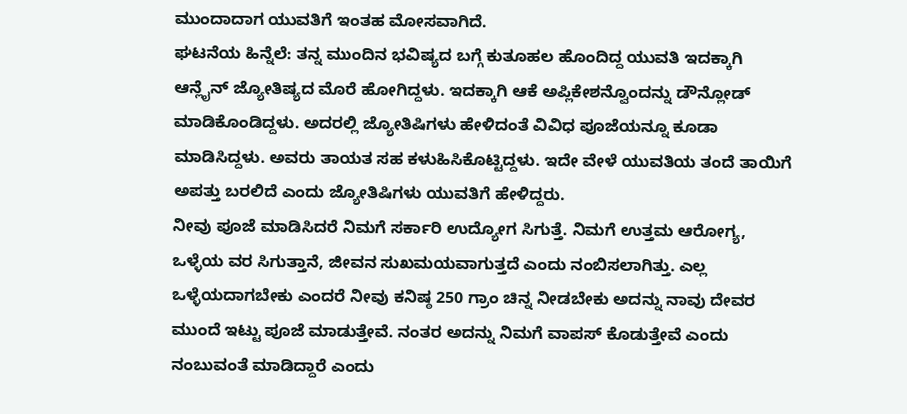ಮುಂದಾದಾಗ ಯುವತಿಗೆ ಇಂತಹ ಮೋಸವಾಗಿದೆ.
ಘಟನೆಯ ಹಿನ್ನೆಲೆ: ತನ್ನ ಮುಂದಿನ ಭವಿಷ್ಯದ ಬಗ್ಗೆ ಕುತೂಹಲ ಹೊಂದಿದ್ದ ಯುವತಿ ಇದಕ್ಕಾಗಿ ಆನ್ಲೈನ್ ಜ್ಯೋತಿಷ್ಯದ ಮೊರೆ ಹೋಗಿದ್ದಳು. ಇದಕ್ಕಾಗಿ ಆಕೆ ಅಪ್ಲಿಕೇಶನ್ವೊಂದನ್ನು ಡೌನ್ಲೋಡ್ ಮಾಡಿಕೊಂಡಿದ್ದಳು. ಅದರಲ್ಲಿ ಜ್ಯೋತಿಷಿಗಳು ಹೇಳಿದಂತೆ ವಿವಿಧ ಪೂಜೆಯನ್ನೂ ಕೂಡಾ ಮಾಡಿಸಿದ್ದಳು. ಅವರು ತಾಯತ ಸಹ ಕಳುಹಿಸಿಕೊಟ್ಟಿದ್ದಳು. ಇದೇ ವೇಳೆ ಯುವತಿಯ ತಂದೆ ತಾಯಿಗೆ ಅಪತ್ತು ಬರಲಿದೆ ಎಂದು ಜ್ಯೋತಿಷಿಗಳು ಯುವತಿಗೆ ಹೇಳಿದ್ದರು.
ನೀವು ಪೂಜೆ ಮಾಡಿಸಿದರೆ ನಿಮಗೆ ಸರ್ಕಾರಿ ಉದ್ಯೋಗ ಸಿಗುತ್ತೆ. ನಿಮಗೆ ಉತ್ತಮ ಆರೋಗ್ಯ, ಒಳ್ಳೆಯ ವರ ಸಿಗುತ್ತಾನೆ, ಜೀವನ ಸುಖಮಯವಾಗುತ್ತದೆ ಎಂದು ನಂಬಿಸಲಾಗಿತ್ತು. ಎಲ್ಲ ಒಳ್ಳೆಯದಾಗಬೇಕು ಎಂದರೆ ನೀವು ಕನಿಷ್ಠ 250 ಗ್ರಾಂ ಚಿನ್ನ ನೀಡಬೇಕು ಅದನ್ನು ನಾವು ದೇವರ ಮುಂದೆ ಇಟ್ಟು ಪೂಜೆ ಮಾಡುತ್ತೇವೆ. ನಂತರ ಅದನ್ನು ನಿಮಗೆ ವಾಪಸ್ ಕೊಡುತ್ತೇವೆ ಎಂದು ನಂಬುವಂತೆ ಮಾಡಿದ್ದಾರೆ ಎಂದು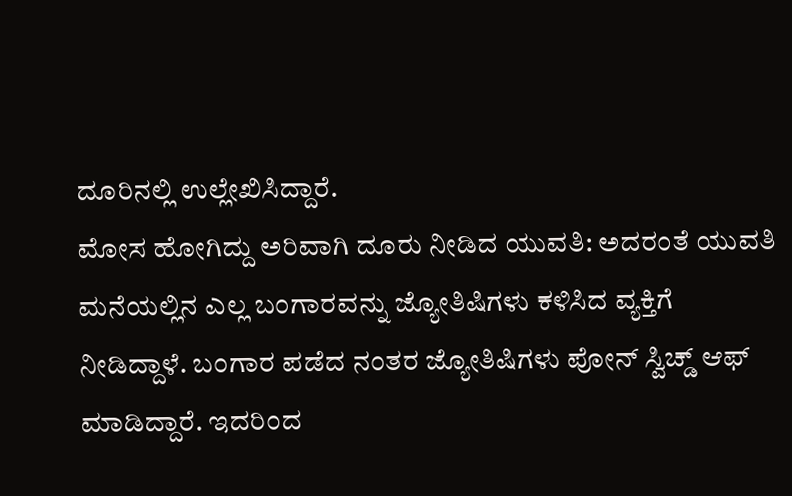ದೂರಿನಲ್ಲಿ ಉಲ್ಲೇಖಿಸಿದ್ದಾರೆ.
ಮೋಸ ಹೋಗಿದ್ದು ಅರಿವಾಗಿ ದೂರು ನೀಡಿದ ಯುವತಿ: ಅದರಂತೆ ಯುವತಿ ಮನೆಯಲ್ಲಿನ ಎಲ್ಲ ಬಂಗಾರವನ್ನು ಜ್ಯೋತಿಷಿಗಳು ಕಳಿಸಿದ ವ್ಯಕ್ತಿಗೆ ನೀಡಿದ್ದಾಳೆ. ಬಂಗಾರ ಪಡೆದ ನಂತರ ಜ್ಯೋತಿಷಿಗಳು ಪೋನ್ ಸ್ವಿಚ್ಡ್ ಆಫ್ ಮಾಡಿದ್ದಾರೆ. ಇದರಿಂದ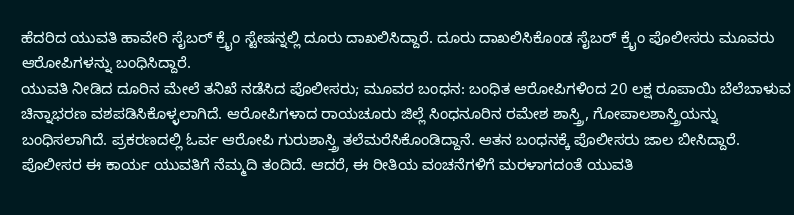ಹೆದರಿದ ಯುವತಿ ಹಾವೇರಿ ಸೈಬರ್ ಕ್ರೈಂ ಸ್ಟೇಷನ್ನಲ್ಲಿ ದೂರು ದಾಖಲಿಸಿದ್ದಾರೆ. ದೂರು ದಾಖಲಿಸಿಕೊಂಡ ಸೈಬರ್ ಕ್ರೈಂ ಪೊಲೀಸರು ಮೂವರು ಆರೋಪಿಗಳನ್ನು ಬಂಧಿಸಿದ್ದಾರೆ.
ಯುವತಿ ನೀಡಿದ ದೂರಿನ ಮೇಲೆ ತನಿಖೆ ನಡೆಸಿದ ಪೊಲೀಸರು; ಮೂವರ ಬಂಧನ: ಬಂಧಿತ ಆರೋಪಿಗಳಿಂದ 20 ಲಕ್ಷ ರೂಪಾಯಿ ಬೆಲೆಬಾಳುವ ಚಿನ್ನಾಭರಣ ವಶಪಡಿಸಿಕೊಳ್ಳಲಾಗಿದೆ. ಆರೋಪಿಗಳಾದ ರಾಯಚೂರು ಜಿಲ್ಲೆ ಸಿಂಧನೂರಿನ ರಮೇಶ ಶಾಸ್ತ್ರಿ, ಗೋಪಾಲಶಾಸ್ತ್ರಿಯನ್ನು ಬಂಧಿಸಲಾಗಿದೆ. ಪ್ರಕರಣದಲ್ಲಿ ಓರ್ವ ಆರೋಪಿ ಗುರುಶಾಸ್ತ್ರಿ ತಲೆಮರೆಸಿಕೊಂಡಿದ್ದಾನೆ. ಆತನ ಬಂಧನಕ್ಕೆ ಪೊಲೀಸರು ಜಾಲ ಬೀಸಿದ್ದಾರೆ.
ಪೊಲೀಸರ ಈ ಕಾರ್ಯ ಯುವತಿಗೆ ನೆಮ್ಮದಿ ತಂದಿದೆ. ಆದರೆ, ಈ ರೀತಿಯ ವಂಚನೆಗಳಿಗೆ ಮರಳಾಗದಂತೆ ಯುವತಿ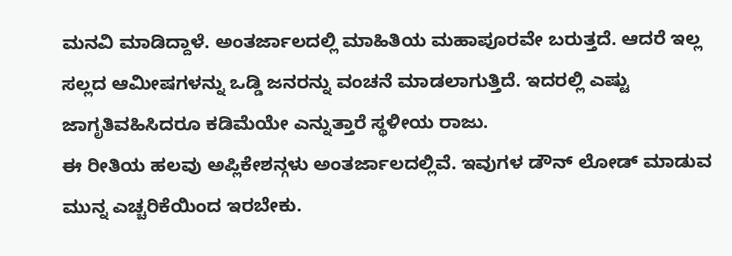ಮನವಿ ಮಾಡಿದ್ದಾಳೆ. ಅಂತರ್ಜಾಲದಲ್ಲಿ ಮಾಹಿತಿಯ ಮಹಾಪೂರವೇ ಬರುತ್ತದೆ. ಆದರೆ ಇಲ್ಲ ಸಲ್ಲದ ಆಮೀಷಗಳನ್ನು ಒಡ್ಡಿ ಜನರನ್ನು ವಂಚನೆ ಮಾಡಲಾಗುತ್ತಿದೆ. ಇದರಲ್ಲಿ ಎಷ್ಟು ಜಾಗೃತಿವಹಿಸಿದರೂ ಕಡಿಮೆಯೇ ಎನ್ನುತ್ತಾರೆ ಸ್ಥಳೀಯ ರಾಜು.
ಈ ರೀತಿಯ ಹಲವು ಅಪ್ಲಿಕೇಶನ್ಗಳು ಅಂತರ್ಜಾಲದಲ್ಲಿವೆ. ಇವುಗಳ ಡೌನ್ ಲೋಡ್ ಮಾಡುವ ಮುನ್ನ ಎಚ್ಚರಿಕೆಯಿಂದ ಇರಬೇಕು.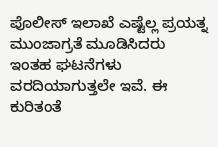ಪೊಲೀಸ್ ಇಲಾಖೆ ಎಷ್ಟೆಲ್ಲ ಪ್ರಯತ್ನ ಮುಂಜಾಗ್ರತೆ ಮೂಡಿಸಿದರು ಇಂತಹ ಘಟನೆಗಳು ವರದಿಯಾಗುತ್ತಲೇ ಇವೆ. ಈ ಕುರಿತಂತೆ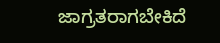ಜಾಗ್ರತರಾಗಬೇಕಿದೆ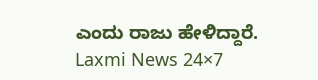ಎಂದು ರಾಜು ಹೇಳಿದ್ದಾರೆ.
Laxmi News 24×7